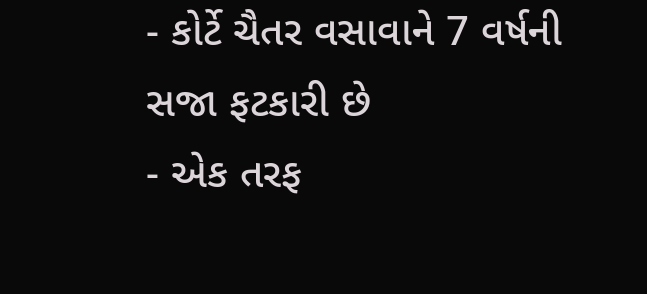- કોર્ટે ચૈતર વસાવાને 7 વર્ષની સજા ફટકારી છે
- એક તરફ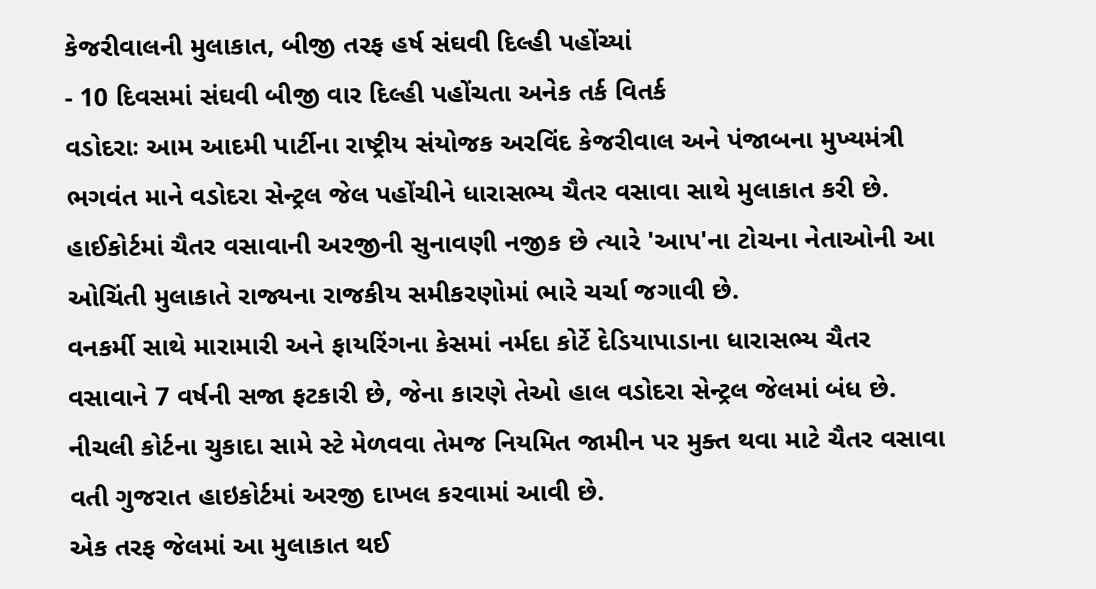કેજરીવાલની મુલાકાત, બીજી તરફ હર્ષ સંઘવી દિલ્હી પહોંચ્યાં
- 10 દિવસમાં સંઘવી બીજી વાર દિલ્હી પહોંચતા અનેક તર્ક વિતર્ક
વડોદરાઃ આમ આદમી પાર્ટીના રાષ્ટ્રીય સંયોજક અરવિંદ કેજરીવાલ અને પંજાબના મુખ્યમંત્રી ભગવંત માને વડોદરા સેન્ટ્રલ જેલ પહોંચીને ધારાસભ્ય ચૈતર વસાવા સાથે મુલાકાત કરી છે. હાઈકોર્ટમાં ચૈતર વસાવાની અરજીની સુનાવણી નજીક છે ત્યારે 'આપ'ના ટોચના નેતાઓની આ ઓચિંતી મુલાકાતે રાજ્યના રાજકીય સમીકરણોમાં ભારે ચર્ચા જગાવી છે.
વનકર્મી સાથે મારામારી અને ફાયરિંગના કેસમાં નર્મદા કોર્ટે દેડિયાપાડાના ધારાસભ્ય ચૈતર વસાવાને 7 વર્ષની સજા ફટકારી છે, જેના કારણે તેઓ હાલ વડોદરા સેન્ટ્રલ જેલમાં બંધ છે. નીચલી કોર્ટના ચુકાદા સામે સ્ટે મેળવવા તેમજ નિયમિત જામીન પર મુક્ત થવા માટે ચૈતર વસાવા વતી ગુજરાત હાઇકોર્ટમાં અરજી દાખલ કરવામાં આવી છે.
એક તરફ જેલમાં આ મુલાકાત થઈ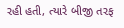રહી હતી, ત્યારે બીજી તરફ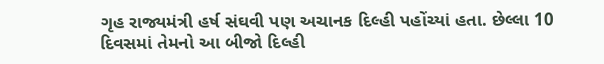ગૃહ રાજ્યમંત્રી હર્ષ સંઘવી પણ અચાનક દિલ્હી પહોંચ્યાં હતા. છેલ્લા 10 દિવસમાં તેમનો આ બીજો દિલ્હી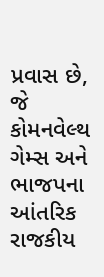પ્રવાસ છે, જે કોમનવેલ્થ ગેમ્સ અને ભાજપના આંતરિક રાજકીય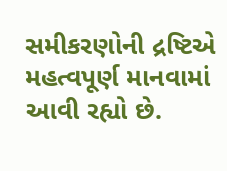સમીકરણોની દ્રષ્ટિએ મહત્વપૂર્ણ માનવામાં આવી રહ્યો છે.